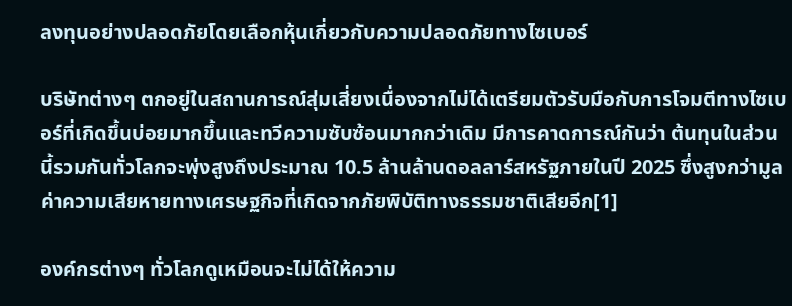ลงทุนอย่างปลอดภัยโดยเลือกหุ้นเกี่ยวกับความปลอดภัยทางไซเบอร์

บริษัทต่างๆ ตกอยู่ในสถานการณ์สุ่มเสี่ยงเนื่องจากไม่ได้เตรียมตัวรับมือกับการโจมตีทางไซเบอร์ที่เกิดขึ้นบ่อยมากขึ้นและทวีความซับซ้อนมากกว่าเดิม มีการคาดการณ์กันว่า ต้นทุนในส่วนนี้รวมกันทั่วโลกจะพุ่งสูงถึงประมาณ 10.5 ล้านล้านดอลลาร์สหรัฐภายในปี 2025 ซึ่งสูงกว่ามูลค่าความเสียหายทางเศรษฐกิจที่เกิดจากภัยพิบัติทางธรรมชาติเสียอีก[1]

องค์กรต่างๆ ทั่วโลกดูเหมือนจะไม่ได้ให้ความ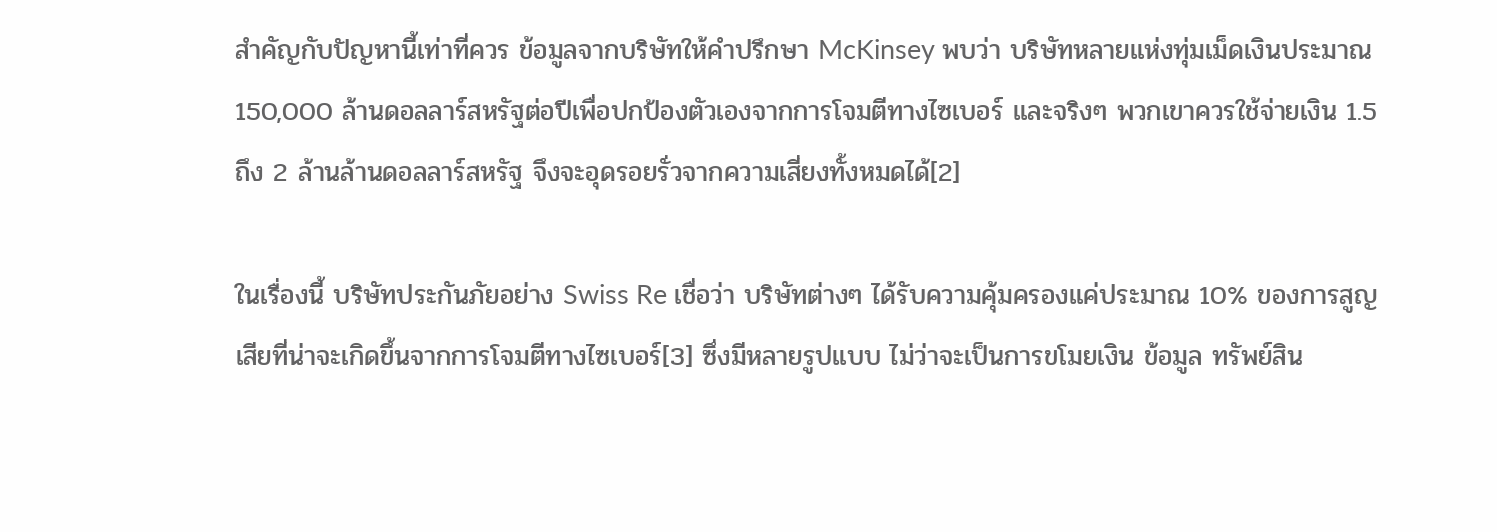สำคัญกับปัญหานี้เท่าที่ควร ข้อมูลจากบริษัทให้คำปรึกษา McKinsey พบว่า บริษัทหลายแห่งทุ่มเม็ดเงินประมาณ 150,000 ล้านดอลลาร์สหรัฐต่อปีเพื่อปกป้องตัวเองจากการโจมตีทางไซเบอร์ และจริงๆ พวกเขาควรใช้จ่ายเงิน 1.5 ถึง 2 ล้านล้านดอลลาร์สหรัฐ จึงจะอุดรอยรั่วจากความเสี่ยงทั้งหมดได้[2]

ในเรื่องนี้ บริษัทประกันภัยอย่าง Swiss Re เชื่อว่า บริษัทต่างๆ ได้รับความคุ้มครองแค่ประมาณ 10% ของการสูญเสียที่น่าจะเกิดขึ้นจากการโจมตีทางไซเบอร์[3] ซึ่งมีหลายรูปแบบ ไม่ว่าจะเป็นการขโมยเงิน ข้อมูล ทรัพย์สิน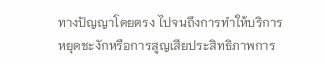ทางปัญญาโดยตรง ไปจนถึงการทำให้บริการหยุดชะงักหรือการสูญเสียประสิทธิภาพการ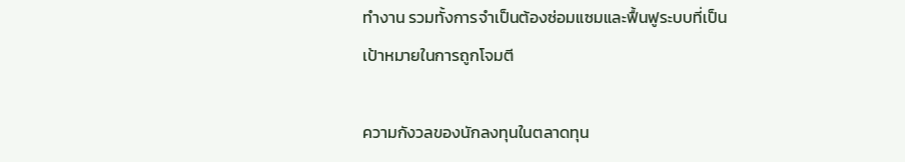ทำงาน รวมทั้งการจำเป็นต้องซ่อมแซมและฟื้นฟูระบบที่เป็นเป้าหมายในการถูกโจมตี

ความกังวลของนักลงทุนในตลาดทุน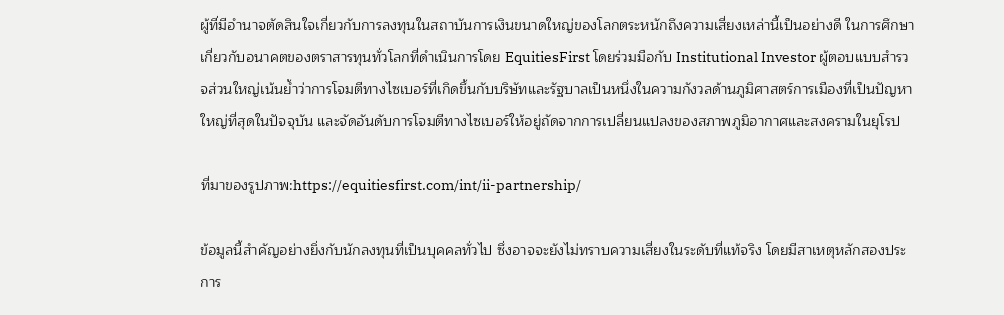ผู้ที่มีอำนาจตัดสินใจเกี่ยวกับการลงทุนในสถาบันการเงินขนาดใหญ่ของโลกตระหนักถึงความเสี่ยงเหล่านี้เป็นอย่างดี ในการศึกษาเกี่ยวกับอนาคตของตราสารทุนทั่วโลกที่ดำเนินการโดย EquitiesFirst โดยร่วมมือกับ Institutional Investor ผู้ตอบแบบสำรวจส่วนใหญ่เน้นย้ำว่าการโจมตีทางไซเบอร์ที่เกิดขึ้นกับบริษัทและรัฐบาลเป็นหนึ่งในความกังวลด้านภูมิศาสตร์การเมืองที่เป็นปัญหาใหญ่ที่สุดในปัจจุบัน และจัดอันดับการโจมตีทางไซเบอร์ให้อยู่ถัดจากการเปลี่ยนแปลงของสภาพภูมิอากาศและสงครามในยุโรป

ที่มาของรูปภาพ:https://equitiesfirst.com/int/ii-partnership/

ข้อมูลนี้สำคัญอย่างยิ่งกับนักลงทุนที่เป็นบุคคลทั่วไป ซึ่งอาจจะยังไม่ทราบความเสี่ยงในระดับที่แท้จริง โดยมีสาเหตุหลักสองประการ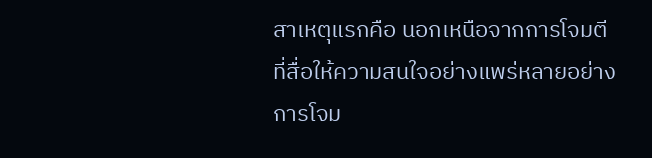สาเหตุแรกคือ นอกเหนือจากการโจมตีที่สื่อให้ความสนใจอย่างแพร่หลายอย่างการโจม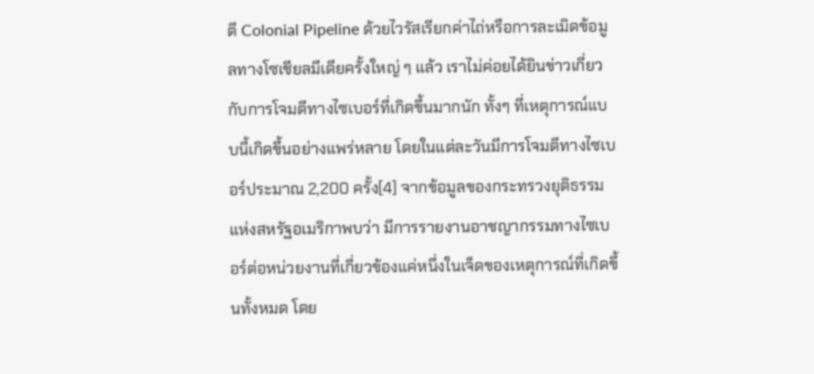ตี Colonial Pipeline ด้วยไวรัสเรียกค่าไถ่หรือการละเมิดข้อมูลทางโซเชียลมีเดียครั้งใหญ่ ๆ แล้ว เราไม่ค่อยได้ยินข่าวเกี่ยวกับการโจมตีทางไซเบอร์ที่เกิดขึ้นมากนัก ทั้งๆ ที่เหตุการณ์แบบนี้เกิดขึ้นอย่างแพร่หลาย โดยในแต่ละวันมีการโจมตีทางไซเบอร์ประมาณ 2,200 ครั้ง[4] จากข้อมูลของกระทรวงยุติธรรมแห่งสหรัฐอเมริกาพบว่า มีการรายงานอาชญากรรมทางไซเบอร์ต่อหน่วยงานที่เกี่ยวข้องแค่หนึ่งในเจ็ดของเหตุการณ์ที่เกิดขึ้นทั้งหมด โดย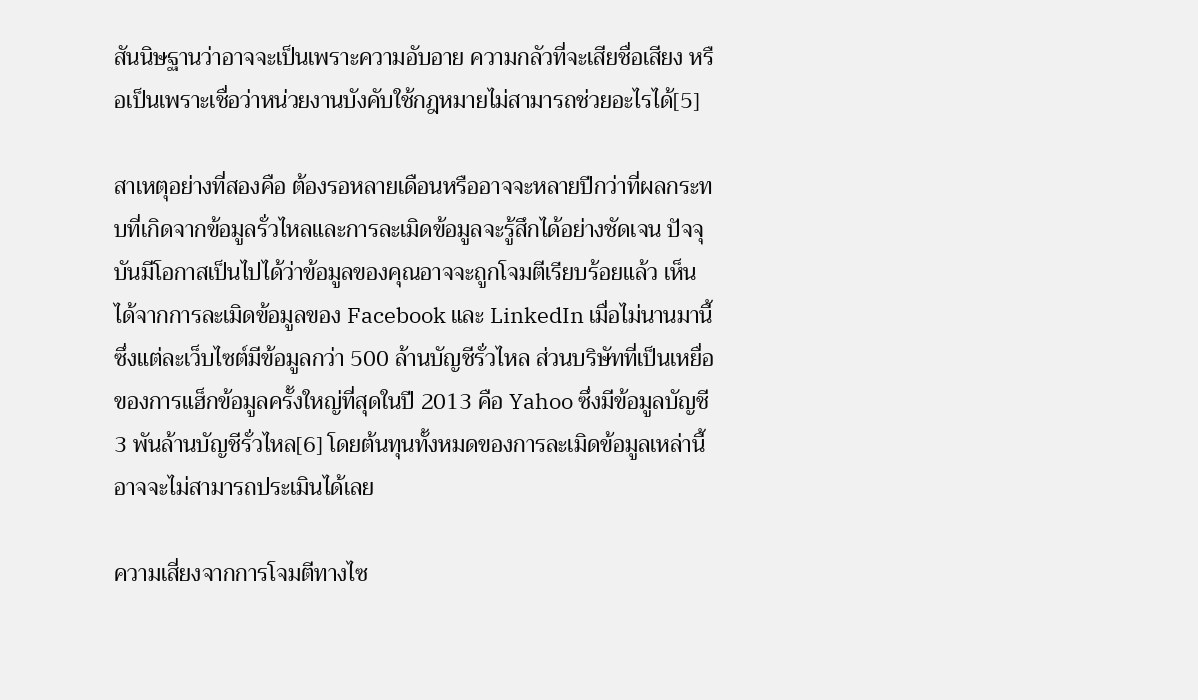สันนิษฐานว่าอาจจะเป็นเพราะความอับอาย ความกลัวที่จะเสียชื่อเสียง หรือเป็นเพราะเชื่อว่าหน่วยงานบังคับใช้กฎหมายไม่สามารถช่วยอะไรได้[5]

สาเหตุอย่างที่สองคือ ต้องรอหลายเดือนหรืออาจจะหลายปีกว่าที่ผลกระทบที่เกิดจากข้อมูลรั่วไหลและการละเมิดข้อมูลจะรู้สึกได้อย่างชัดเจน ปัจจุบันมีโอกาสเป็นไปได้ว่าข้อมูลของคุณอาจจะถูกโจมตีเรียบร้อยแล้ว เห็นได้จากการละเมิดข้อมูลของ Facebook และ LinkedIn เมื่อไม่นานมานี้ ซึ่งแต่ละเว็บไซต์มีข้อมูลกว่า 500 ล้านบัญชีรั่วไหล ส่วนบริษัทที่เป็นเหยื่อของการแฮ็กข้อมูลครั้งใหญ่ที่สุดในปี 2013 คือ Yahoo ซึ่งมีข้อมูลบัญชี 3 พันล้านบัญชีรั่วไหล[6] โดยต้นทุนทั้งหมดของการละเมิดข้อมูลเหล่านี้อาจจะไม่สามารถประเมินได้เลย

ความเสี่ยงจากการโจมตีทางไซ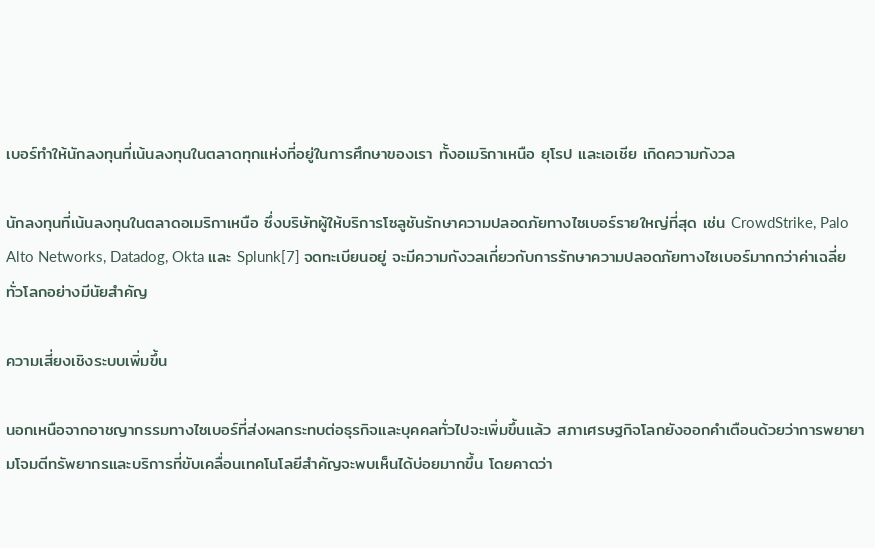เบอร์ทำให้นักลงทุนที่เน้นลงทุนในตลาดทุกแห่งที่อยู่ในการศึกษาของเรา ทั้งอเมริกาเหนือ ยุโรป และเอเชีย เกิดความกังวล

นักลงทุนที่เน้นลงทุนในตลาดอเมริกาเหนือ ซึ่งบริษัทผู้ให้บริการโซลูชันรักษาความปลอดภัยทางไซเบอร์รายใหญ่ที่สุด เช่น CrowdStrike, Palo Alto Networks, Datadog, Okta และ Splunk[7] จดทะเบียนอยู่ จะมีความกังวลเกี่ยวกับการรักษาความปลอดภัยทางไซเบอร์มากกว่าค่าเฉลี่ยทั่วโลกอย่างมีนัยสำคัญ

ความเสี่ยงเชิงระบบเพิ่มขึ้น

นอกเหนือจากอาชญากรรมทางไซเบอร์ที่ส่งผลกระทบต่อธุรกิจและบุคคลทั่วไปจะเพิ่มขึ้นแล้ว สภาเศรษฐกิจโลกยังออกคำเตือนด้วยว่าการพยายามโจมตีทรัพยากรและบริการที่ขับเคลื่อนเทคโนโลยีสำคัญจะพบเห็นได้บ่อยมากขึ้น โดยคาดว่า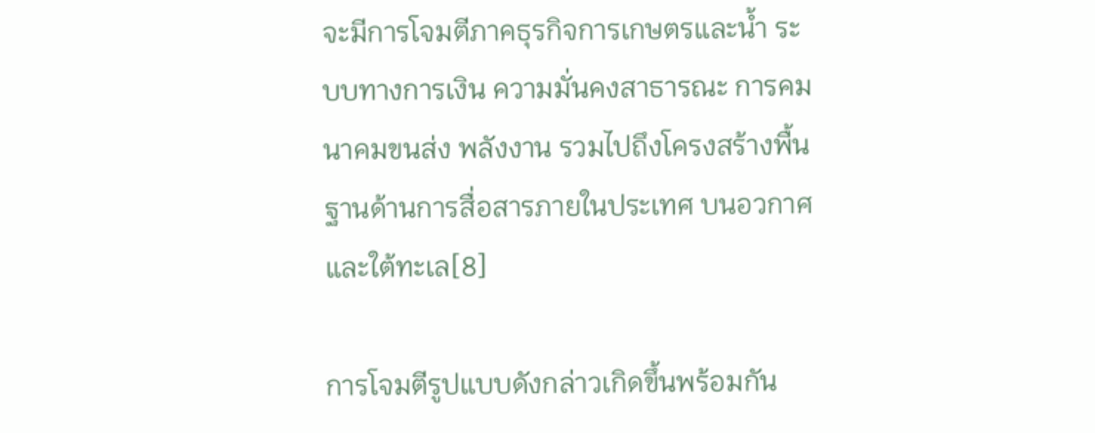จะมีการโจมตีภาคธุรกิจการเกษตรและน้ำ ระบบทางการเงิน ความมั่นคงสาธารณะ การคมนาคมขนส่ง พลังงาน รวมไปถึงโครงสร้างพื้นฐานด้านการสื่อสารภายในประเทศ บนอวกาศ และใต้ทะเล[8]

การโจมตีรูปแบบดังกล่าวเกิดขึ้นพร้อมกัน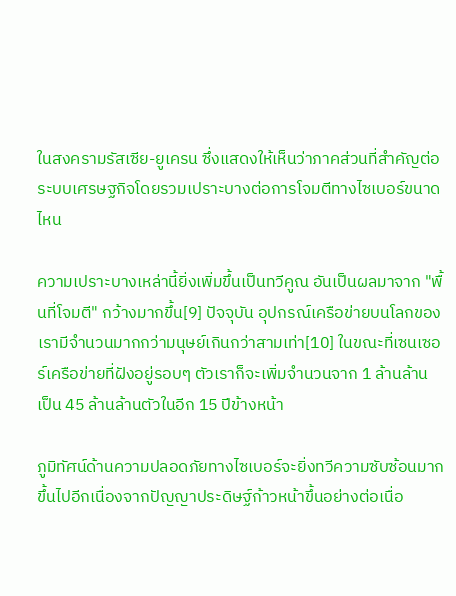ในสงครามรัสเซีย-ยูเครน ซึ่งแสดงให้เห็นว่าภาคส่วนที่สำคัญต่อระบบเศรษฐกิจโดยรวมเปราะบางต่อการโจมตีทางไซเบอร์ขนาดไหน

ความเปราะบางเหล่านี้ยิ่งเพิ่มขึ้นเป็นทวีคูณ อันเป็นผลมาจาก "พื้นที่โจมตี" กว้างมากขึ้น[9] ปัจจุบัน อุปกรณ์เครือข่ายบนโลกของเรามีจำนวนมากกว่ามนุษย์เกินกว่าสามเท่า[10] ในขณะที่เซนเซอร์เครือข่ายที่ฝังอยู่รอบๆ ตัวเราก็จะเพิ่มจำนวนจาก 1 ล้านล้าน เป็น 45 ล้านล้านตัวในอีก 15 ปีข้างหน้า

ภูมิทัศน์ด้านความปลอดภัยทางไซเบอร์จะยิ่งทวีความซับซ้อนมากขึ้นไปอีกเนื่องจากปัญญาประดิษฐ์ก้าวหน้าขึ้นอย่างต่อเนื่อ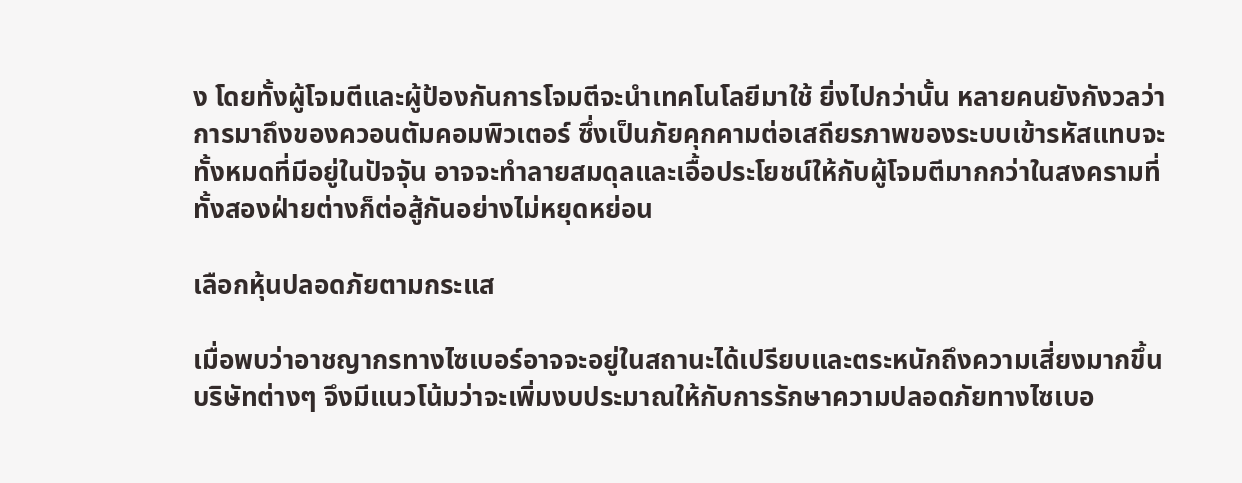ง โดยทั้งผู้โจมตีและผู้ป้องกันการโจมตีจะนำเทคโนโลยีมาใช้ ยิ่งไปกว่านั้น หลายคนยังกังวลว่าการมาถึงของควอนตัมคอมพิวเตอร์ ซึ่งเป็นภัยคุกคามต่อเสถียรภาพของระบบเข้ารหัสแทบจะทั้งหมดที่มีอยู่ในปัจจุัน อาจจะทำลายสมดุลและเอื้อประโยชน์ให้กับผู้โจมตีมากกว่าในสงครามที่ทั้งสองฝ่ายต่างก็ต่อสู้กันอย่างไม่หยุดหย่อน

เลือกหุ้นปลอดภัยตามกระแส

เมื่อพบว่าอาชญากรทางไซเบอร์อาจจะอยู่ในสถานะได้เปรียบและตระหนักถึงความเสี่ยงมากขึ้น บริษัทต่างๆ จึงมีแนวโน้มว่าจะเพิ่มงบประมาณให้กับการรักษาความปลอดภัยทางไซเบอ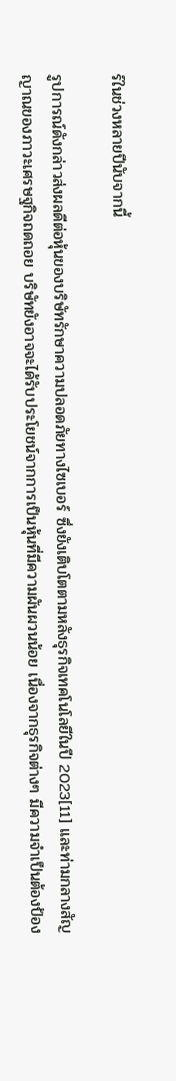ร์ในช่วงหลายปีนับจากนี้

รูปการณ์ดังกล่าวส่งผลดีต่อหุ้นของบริษัทรักษาความปลอดภัยทางไซเบอร์ ซึ่งยังเติบโตตามหลังธุรกิจเทคโนโลยีในปี 2023[11] และท่ามกลางสัญญาณของภาวะเศรษฐกิจถดถอย บริษัทยังอาจจะได้รับประโยชน์จากการเป็นหุ้นที่มีความผันผวนน้อย เนื่องจากธุรกิจต่างๆ มีความจำเป็นต้องป้อง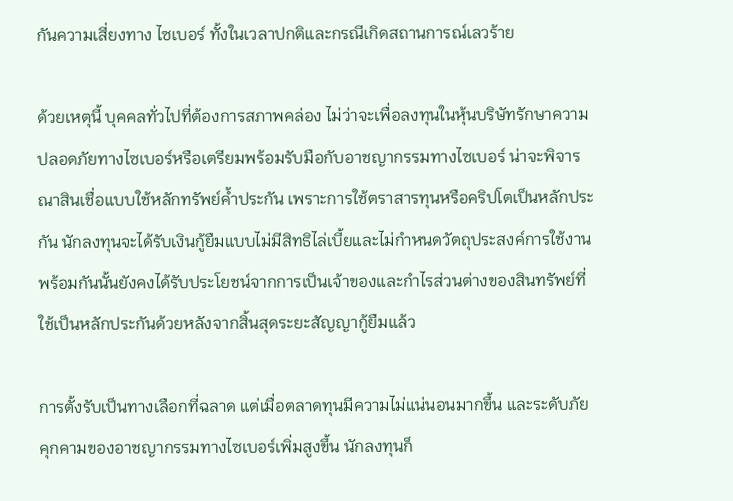กันความเสี่ยงทาง ไซเบอร์ ทั้งในเวลาปกติและกรณีเกิดสถานการณ์เลวร้าย

ด้วยเหตุนี้ บุคคลทั่วไปที่ต้องการสภาพคล่อง ไม่ว่าจะเพื่อลงทุนในหุ้นบริษัทรักษาความปลอดภัยทางไซเบอร์หรือเตรียมพร้อมรับมือกับอาชญากรรมทางไซเบอร์ น่าจะพิจารณาสินเชื่อแบบใช้หลักทรัพย์ค้ำประกัน เพราะการใช้ตราสารทุนหรือคริปโตเป็นหลักประกัน นักลงทุนจะได้รับเงินกู้ยืมแบบไม่มีสิทธิไล่เบี้ยและไม่กำหนดวัตถุประสงค์การใช้งาน พร้อมกันนั้นยังคงได้รับประโยชน์จากการเป็นเจ้าของและกำไรส่วนต่างของสินทรัพย์ที่ใช้เป็นหลักประกันด้วยหลังจากสิ้นสุดระยะสัญญากู้ยืมแล้ว

การตั้งรับเป็นทางเลือกที่ฉลาด แต่เมื่อตลาดทุนมีความไม่แน่นอนมากขึ้น และระดับภัยคุกคามของอาชญากรรมทางไซเบอร์เพิ่มสูงขึ้น นักลงทุนก็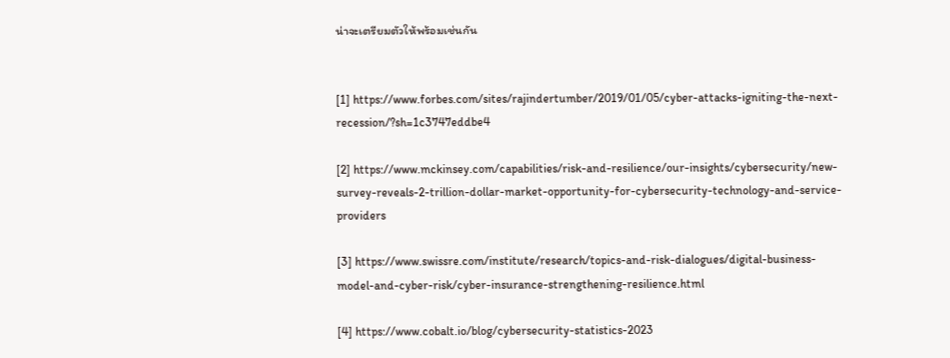น่าจะเตรียมตัวให้พร้อมเช่นกัน


[1] https://www.forbes.com/sites/rajindertumber/2019/01/05/cyber-attacks-igniting-the-next-recession/?sh=1c3747eddbe4

[2] https://www.mckinsey.com/capabilities/risk-and-resilience/our-insights/cybersecurity/new-survey-reveals-2-trillion-dollar-market-opportunity-for-cybersecurity-technology-and-service-providers

[3] https://www.swissre.com/institute/research/topics-and-risk-dialogues/digital-business-model-and-cyber-risk/cyber-insurance-strengthening-resilience.html

[4] https://www.cobalt.io/blog/cybersecurity-statistics-2023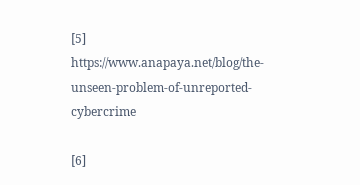[5] https://www.anapaya.net/blog/the-unseen-problem-of-unreported-cybercrime

[6]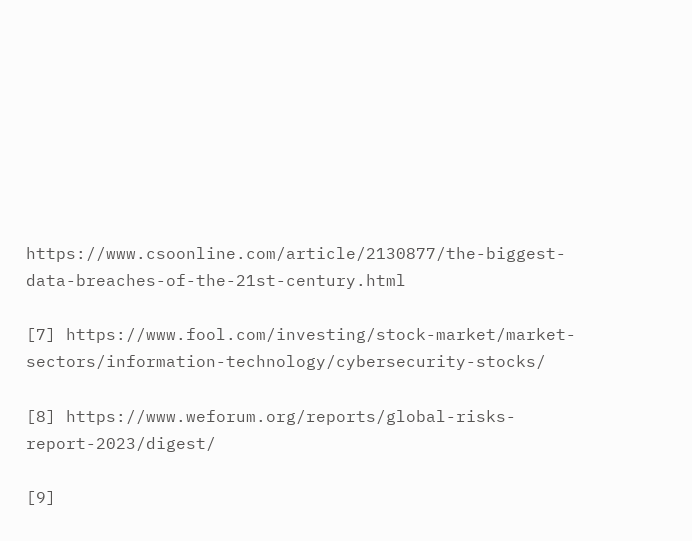https://www.csoonline.com/article/2130877/the-biggest-data-breaches-of-the-21st-century.html

[7] https://www.fool.com/investing/stock-market/market-sectors/information-technology/cybersecurity-stocks/

[8] https://www.weforum.org/reports/global-risks-report-2023/digest/

[9]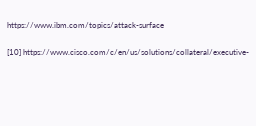https://www.ibm.com/topics/attack-surface

[10] https://www.cisco.com/c/en/us/solutions/collateral/executive-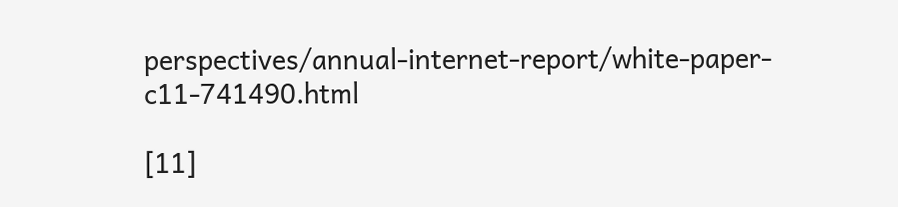perspectives/annual-internet-report/white-paper-c11-741490.html

[11]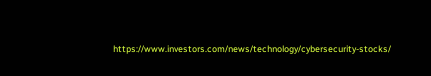https://www.investors.com/news/technology/cybersecurity-stocks/